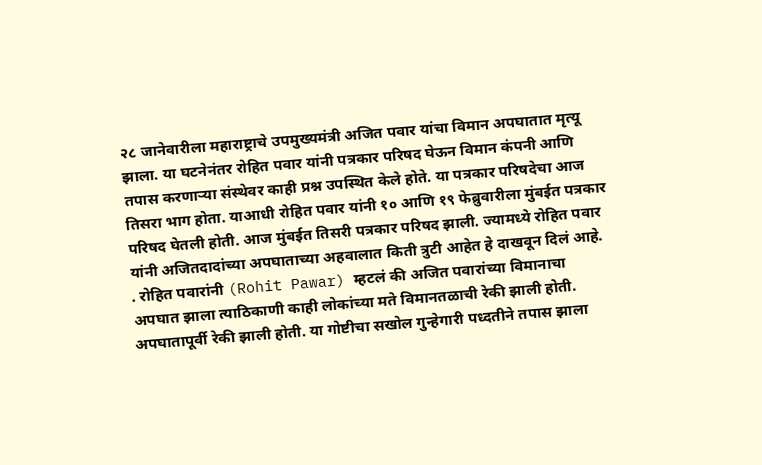२८ जानेवारीला महाराष्ट्राचे उपमुख्यमंत्री अजित पवार यांचा विमान अपघातात मृत्यू झाला. या घटनेनंतर रोहित पवार यांनी पत्रकार परिषद घेऊन विमान कंपनी आणि तपास करणाऱ्या संस्थेवर काही प्रश्न उपस्थित केले होते. या पत्रकार परिषदेचा आज तिसरा भाग होता. याआधी रोहित पवार यांनी १० आणि १९ फेब्रुवारीला मुंबईत पत्रकार परिषद घेतली होती. आज मुंबईत तिसरी पत्रकार परिषद झाली. ज्यामध्ये रोहित पवार यांनी अजितदादांच्या अपघाताच्या अहवालात किती त्रुटी आहेत हे दाखवून दिलं आहे.
. रोहित पवारांनी (Rohit Pawar) म्हटलं की अजित पवारांच्या विमानाचा अपघात झाला त्याठिकाणी काही लोकांच्या मते विमानतळाची रेकी झाली होती. अपघातापूर्वी रेकी झाली होती. या गोष्टीचा सखोल गुन्हेगारी पध्दतीने तपास झाला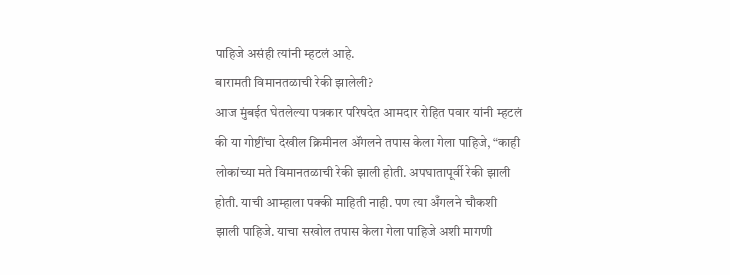पाहिजे असंही त्यांनी म्हटलं आहे.
बारामती विमानतळाची रेकी झालेली?
आज मुंबईत घेतलेल्या पत्रकार परिषदेत आमदार रोहित पवार यांनी म्हटलं की या गोष्टींचा देखील क्रिमीनल ॲंगलने तपास केला गेला पाहिजे, “काही लोकांच्या मते विमानतळाची रेकी झाली होती. अपघातापूर्वी रेकी झाली होती. याची आम्हाला पक्की माहिती नाही. पण त्या अँगलने चौकशी झाली पाहिजे. याचा सखोल तपास केला गेला पाहिजे अशी मागणी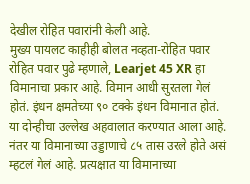देखील रोहित पवारांनी केली आहे.
मुख्य पायलट काहीही बोलत नव्हता-रोहित पवार
रोहित पवार पुढे म्हणाले, Learjet 45 XR हा विमानाचा प्रकार आहे. विमान आधी सुरतला गेलं होतं. इंधन क्षमतेच्या ९० टक्के इंधन विमानात होतं. या दोन्हीचा उल्लेख अहवालात करण्यात आला आहे. नंतर या विमानाच्या उड्डाणाचे ८५ तास उरले होते असं म्हटलं गेलं आहे. प्रत्यक्षात या विमानाच्या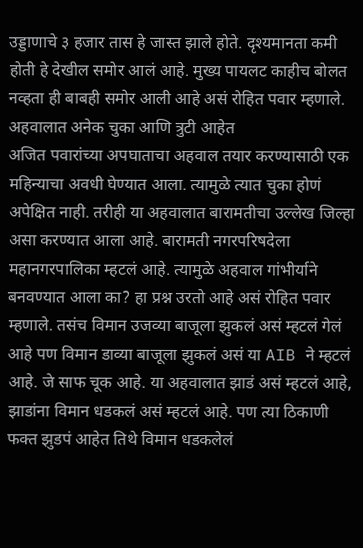उड्डाणाचे ३ हजार तास हे जास्त झाले होते. दृश्यमानता कमी होती हे देखील समोर आलं आहे. मुख्य पायलट काहीच बोलत नव्हता ही बाबही समोर आली आहे असं रोहित पवार म्हणाले.
अहवालात अनेक चुका आणि त्रुटी आहेत
अजित पवारांच्या अपघाताचा अहवाल तयार करण्यासाठी एक महिन्याचा अवधी घेण्यात आला. त्यामुळे त्यात चुका होणं अपेक्षित नाही. तरीही या अहवालात बारामतीचा उल्लेख जिल्हा असा करण्यात आला आहे. बारामती नगरपरिषदेला महानगरपालिका म्हटलं आहे. त्यामुळे अहवाल गांभीर्याने बनवण्यात आला का? हा प्रश्न उरतो आहे असं रोहित पवार म्हणाले. तसंच विमान उजव्या बाजूला झुकलं असं म्हटलं गेलं आहे पण विमान डाव्या बाजूला झुकलं असं या AIB ने म्हटलं आहे. जे साफ चूक आहे. या अहवालात झाडं असं म्हटलं आहे, झाडांना विमान धडकलं असं म्हटलं आहे. पण त्या ठिकाणी फक्त झुडपं आहेत तिथे विमान धडकलेलं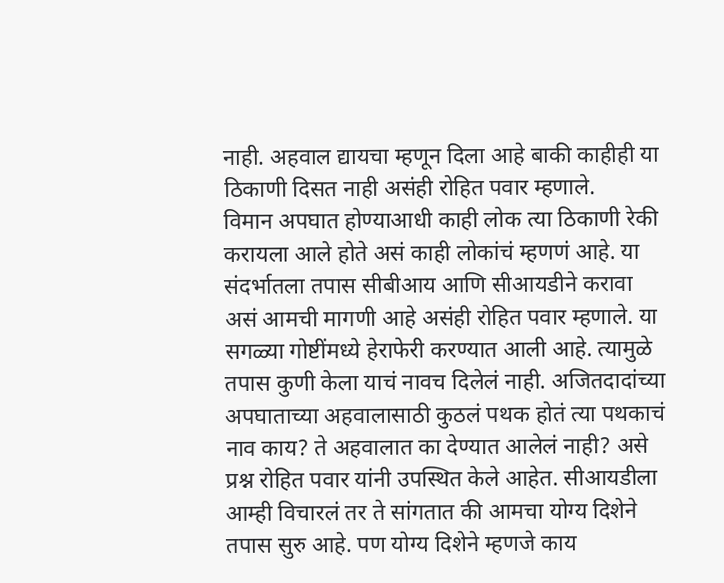नाही. अहवाल द्यायचा म्हणून दिला आहे बाकी काहीही या ठिकाणी दिसत नाही असंही रोहित पवार म्हणाले.
विमान अपघात होण्याआधी काही लोक त्या ठिकाणी रेकी करायला आले होते असं काही लोकांचं म्हणणं आहे. या संदर्भातला तपास सीबीआय आणि सीआयडीने करावा असं आमची मागणी आहे असंही रोहित पवार म्हणाले. या सगळ्या गोष्टींमध्ये हेराफेरी करण्यात आली आहे. त्यामुळे तपास कुणी केला याचं नावच दिलेलं नाही. अजितदादांच्या अपघाताच्या अहवालासाठी कुठलं पथक होतं त्या पथकाचं नाव काय? ते अहवालात का देण्यात आलेलं नाही? असे प्रश्न रोहित पवार यांनी उपस्थित केले आहेत. सीआयडीला आम्ही विचारलं तर ते सांगतात की आमचा योग्य दिशेने तपास सुरु आहे. पण योग्य दिशेने म्हणजे काय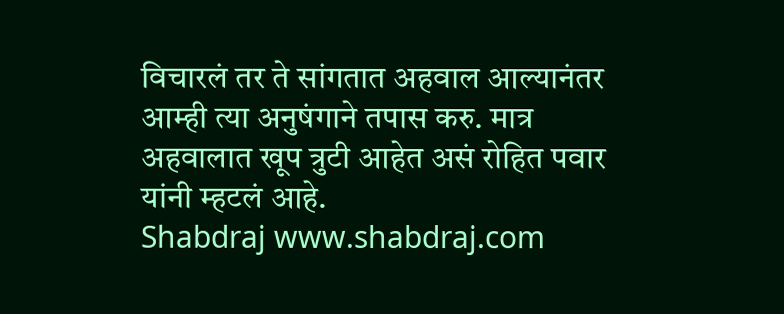विचारलं तर ते सांगतात अहवाल आल्यानंतर आम्ही त्या अनुषंगाने तपास करु. मात्र अहवालात खूप त्रुटी आहेत असं रोहित पवार यांनी म्हटलं आहे.
Shabdraj www.shabdraj.com